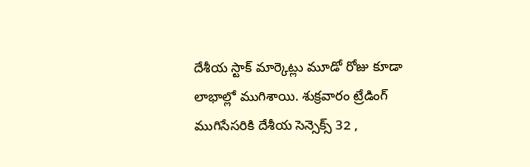దేశీయ స్టాక్ మార్కెట్లు మూడో రోజు కూడా లాభాల్లో ముగిశాయి. శుక్రవారం ట్రేడింగ్ ముగిసేసరికి దేశీయ సెన్సెక్స్ 32 ,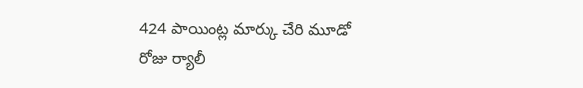424 పాయింట్ల మార్కు చేరి మూడో రోజు ర్యాలీ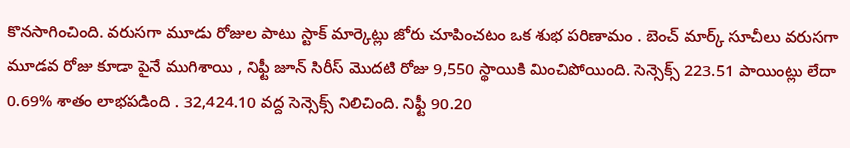కొనసాగించింది. వరుసగా మూడు రోజుల పాటు స్టాక్ మార్కెట్లు జోరు చూపించటం ఒక శుభ పరిణామం . బెంచ్ మార్క్ సూచీలు వరుసగా మూడవ రోజు కూడా పైనే ముగిశాయి , నిఫ్టీ జూన్ సిరీస్ మొదటి రోజు 9,550 స్థాయికి మించిపోయింది. సెన్సెక్స్ 223.51 పాయింట్లు లేదా 0.69% శాతం లాభపడింది . 32,424.10 వద్ద సెన్సెక్స్ నిలిచింది. నిఫ్టీ 90.20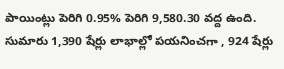పాయింట్లు పెరిగి 0.95% పెరిగి 9,580.30 వద్ద ఉంది. సుమారు 1,390 షేర్లు లాభాల్లో పయనించగా , 924 షేర్లు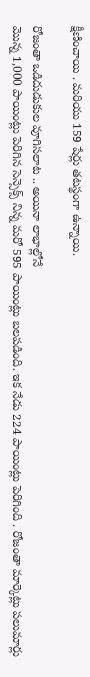క్షీణించాయి . మరియు 159 షేర్లు తటస్థంగా ఉన్నాయి.

రోజంతా ఒడిదుడుకుల వూగిసలాట .. అయినా లాభాల్లోనే
మొన్న 1,000 పాయింట్లు పెరిగిన సెన్సెక్స్ నిన్న మరో 595 పాయింట్లు బలపడింది. ఇక నేడు 224 పాయింట్లు పెరిగింది . రోజంతా మార్కెట్లు పలుమార్లు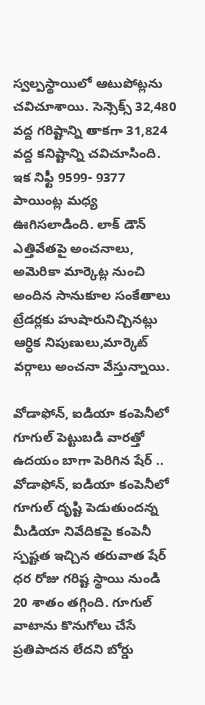స్వల్పస్థాయిలో ఆటుపోట్లను చవిచూశాయి. సెన్సెక్స్ 32,480 వద్ద గరిష్టాన్ని తాకగా 31,824 వద్ద కనిష్టాన్ని చవిచూసింది. ఇక నిఫ్టీ 9599- 9377 పాయింట్ల మధ్య ఊగిసలాడింది. లాక్ డౌన్ ఎత్తివేతపై అంచనాలు, అమెరికా మార్కెట్ల నుంచి అందిన సానుకూల సంకేతాలు ట్రేడర్లకు హుషారునిచ్చినట్లు ఆర్ధిక నిపుణులు,మార్కెట్ వర్గాలు అంచనా వేస్తున్నాయి.

వోడాఫోన్, ఐడియా కంపెనీలో గూగుల్ పెట్టుబడి వారత్తో ఉదయం బాగా పెరిగిన షేర్ ..
వోడాఫోన్, ఐడియా కంపెనీలో గూగుల్ దృష్టి పెడుతుందన్న మీడియా నివేదికపై కంపెనీ స్పష్టత ఇచ్చిన తరువాత షేర్ ధర రోజు గరిష్ట స్థాయి నుండి 20 శాతం తగ్గింది. గూగుల్ వాటాను కొనుగోలు చేసే ప్రతిపాదన లేదని బోర్డు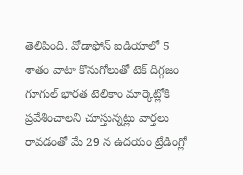తెలిపింది. వోడాఫోన్ ఐడియాలో 5 శాతం వాటా కొనుగోలుతో టెక్ దిగ్గజం గూగుల్ భారత టెలికాం మార్కెట్లోకి ప్రవేశించాలని చూస్తున్నట్లు వార్తలు రావడంతో మే 29 న ఉదయం ట్రేడింగ్లో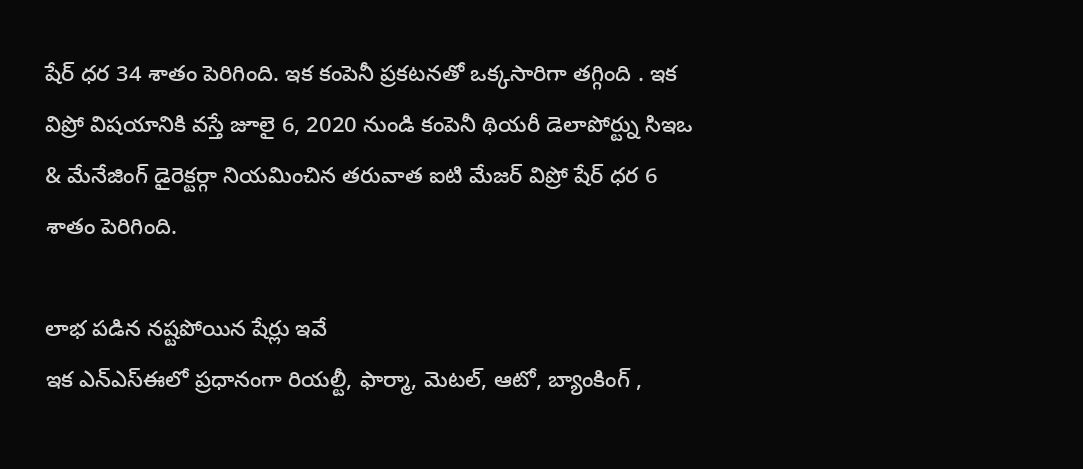షేర్ ధర 34 శాతం పెరిగింది. ఇక కంపెనీ ప్రకటనతో ఒక్కసారిగా తగ్గింది . ఇక విప్రో విషయానికి వస్తే జూలై 6, 2020 నుండి కంపెనీ థియరీ డెలాపోర్ట్ను సిఇఒ & మేనేజింగ్ డైరెక్టర్గా నియమించిన తరువాత ఐటి మేజర్ విప్రో షేర్ ధర 6 శాతం పెరిగింది.

లాభ పడిన నష్టపోయిన షేర్లు ఇవే
ఇక ఎన్ఎస్ఈలో ప్రధానంగా రియల్టీ, ఫార్మా, మెటల్, ఆటో, బ్యాంకింగ్ ,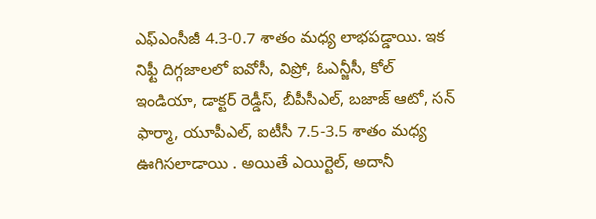ఎఫ్ఎంసీజీ 4.3-0.7 శాతం మధ్య లాభపడ్డాయి. ఇక నిఫ్టీ దిగ్గజాలలో ఐవోసీ, విప్రో, ఓఎన్జీసీ, కోల్ ఇండియా, డాక్టర్ రెడ్డీస్, బీపీసీఎల్, బజాజ్ ఆటో, సన్ ఫార్మా, యూపీఎల్, ఐటీసీ 7.5-3.5 శాతం మధ్య ఊగిసలాడాయి . అయితే ఎయిర్టెల్, అదానీ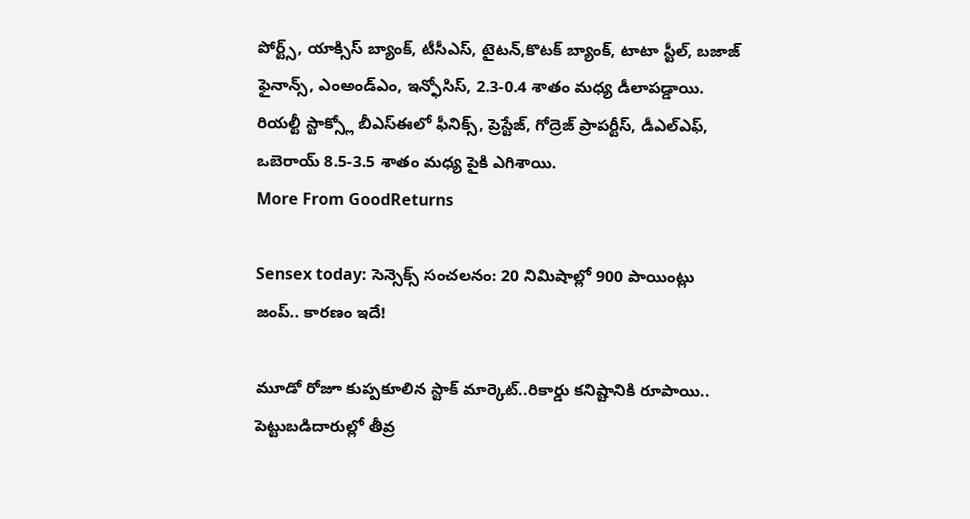పోర్ట్స్, యాక్సిస్ బ్యాంక్, టీసీఎస్, టైటన్,కొటక్ బ్యాంక్, టాటా స్టీల్, బజాజ్ ఫైనాన్స్, ఎంఅండ్ఎం, ఇన్ఫోసిస్, 2.3-0.4 శాతం మధ్య డీలాపడ్డాయి. రియల్టీ స్టాక్స్లో బీఎస్ఈలో ఫీనిక్స్, ప్రెస్టేజ్, గోద్రెజ్ ప్రాపర్టీస్, డీఎల్ఎఫ్, ఒబెరాయ్ 8.5-3.5 శాతం మధ్య పైకి ఎగిశాయి.
More From GoodReturns

Sensex today: సెన్సెక్స్ సంచలనం: 20 నిమిషాల్లో 900 పాయింట్లు జంప్.. కారణం ఇదే!

మూడో రోజూ కుప్పకూలిన స్టాక్ మార్కెట్..రికార్డు కనిష్టానికి రూపాయి.. పెట్టుబడిదారుల్లో తీవ్ర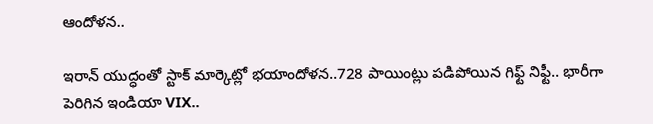ఆందోళన..

ఇరాన్ యుద్ధంతో స్టాక్ మార్కెట్లో భయాందోళన..728 పాయింట్లు పడిపోయిన గిఫ్ట్ నిఫ్టీ.. భారీగా పెరిగిన ఇండియా VIX..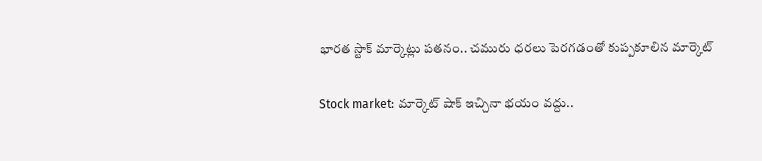భారత స్టాక్ మార్కెట్లు పతనం.. చమురు ధరలు పెరగడంతో కుప్పకూలిన మార్కెట్

Stock market: మార్కెట్ షాక్ ఇచ్చినా భయం వద్దు..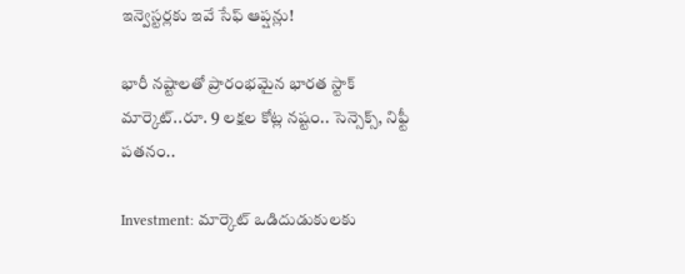ఇన్వెస్టర్లకు ఇవే సేఫ్ ఆప్షన్లు!

భారీ నష్టాలతో ప్రారంభమైన భారత స్టాక్ మార్కెట్..రూ. 9 లక్షల కోట్ల నష్టం.. సెన్సెక్స్, నిఫ్టీ పతనం..

Investment: మార్కెట్ ఒడిదుడుకులకు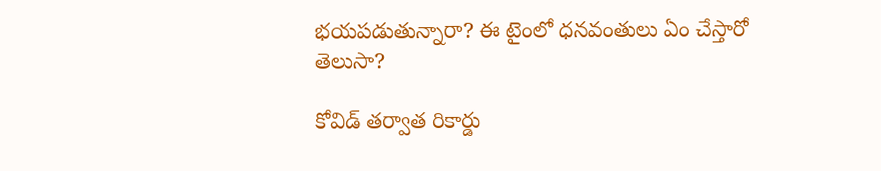భయపడుతున్నారా? ఈ టైంలో ధనవంతులు ఏం చేస్తారో తెలుసా?

కోవిడ్ తర్వాత రికార్డు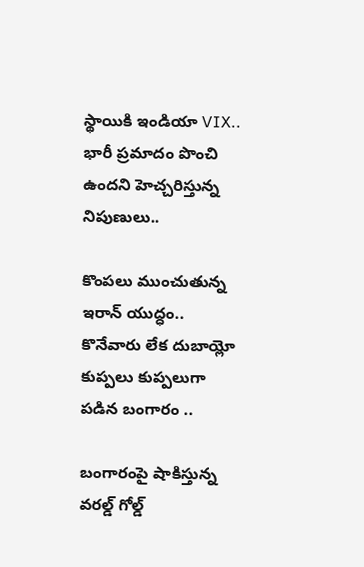స్థాయికి ఇండియా VIX.. భారీ ప్రమాదం పొంచి ఉందని హెచ్చరిస్తున్న నిపుణులు..

కొంపలు ముంచుతున్న ఇరాన్ యుద్ధం.. కొనేవారు లేక దుబాయ్లో కుప్పలు కుప్పలుగా పడిన బంగారం ..

బంగారంపై షాకిస్తున్న వరల్డ్ గోల్డ్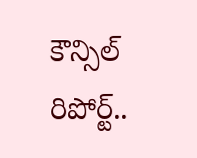కౌన్సిల్ రిపోర్ట్..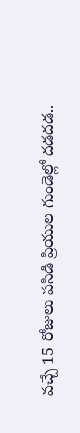వచ్చే 15 రోజులు పసిడి ప్రియుల గుండెల్లో దడదడ..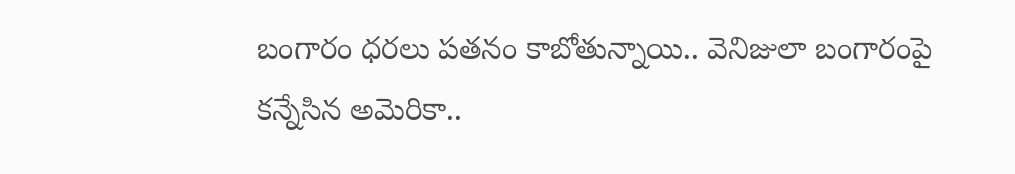బంగారం ధరలు పతనం కాబోతున్నాయి.. వెనిజులా బంగారంపై కన్నేసిన అమెరికా..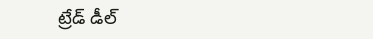ట్రేడ్ డీల్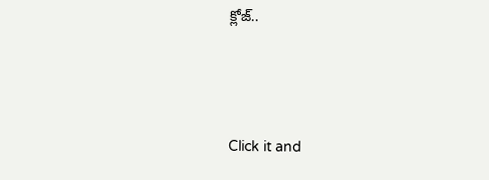క్లోజ్..



Click it and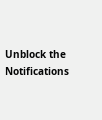Unblock the Notifications